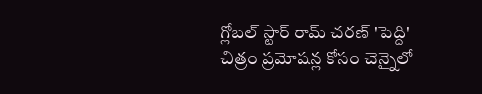గ్లోబల్ స్టార్ రామ్ చరణ్ 'పెద్ది' చిత్రం ప్రమోషన్ల కోసం చెన్నైలో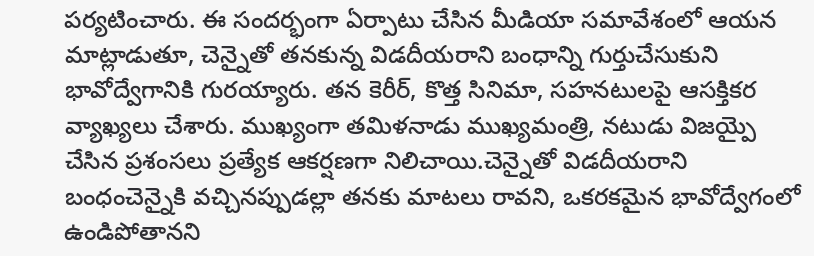పర్యటించారు. ఈ సందర్భంగా ఏర్పాటు చేసిన మీడియా సమావేశంలో ఆయన మాట్లాడుతూ, చెన్నైతో తనకున్న విడదీయరాని బంధాన్ని గుర్తుచేసుకుని భావోద్వేగానికి గురయ్యారు. తన కెరీర్, కొత్త సినిమా, సహనటులపై ఆసక్తికర వ్యాఖ్యలు చేశారు. ముఖ్యంగా తమిళనాడు ముఖ్యమంత్రి, నటుడు విజయ్పై చేసిన ప్రశంసలు ప్రత్యేక ఆకర్షణగా నిలిచాయి.చెన్నైతో విడదీయరాని బంధంచెన్నైకి వచ్చినప్పుడల్లా తనకు మాటలు రావని, ఒకరకమైన భావోద్వేగంలో ఉండిపోతానని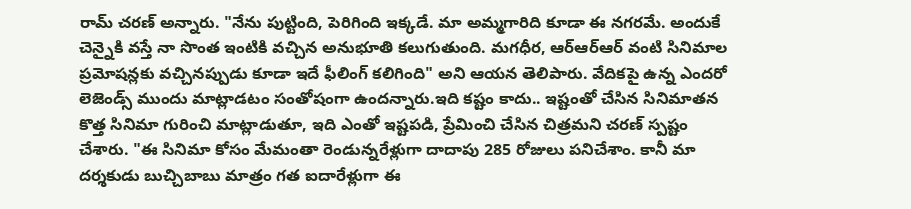రామ్ చరణ్ అన్నారు. "నేను పుట్టింది, పెరిగింది ఇక్కడే. మా అమ్మగారిది కూడా ఈ నగరమే. అందుకే చెన్నైకి వస్తే నా సొంత ఇంటికి వచ్చిన అనుభూతి కలుగుతుంది. మగధీర, ఆర్ఆర్ఆర్ వంటి సినిమాల ప్రమోషన్లకు వచ్చినప్పుడు కూడా ఇదే ఫీలింగ్ కలిగింది" అని ఆయన తెలిపారు. వేదికపై ఉన్న ఎందరో లెజెండ్స్ ముందు మాట్లాడటం సంతోషంగా ఉందన్నారు.ఇది కష్టం కాదు.. ఇష్టంతో చేసిన సినిమాతన కొత్త సినిమా గురించి మాట్లాడుతూ, ఇది ఎంతో ఇష్టపడి, ప్రేమించి చేసిన చిత్రమని చరణ్ స్పష్టం చేశారు. "ఈ సినిమా కోసం మేమంతా రెండున్నరేళ్లుగా దాదాపు 285 రోజులు పనిచేశాం. కానీ మా దర్శకుడు బుచ్చిబాబు మాత్రం గత ఐదారేళ్లుగా ఈ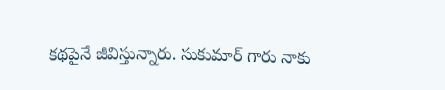కథపైనే జీవిస్తున్నారు. సుకుమార్ గారు నాకు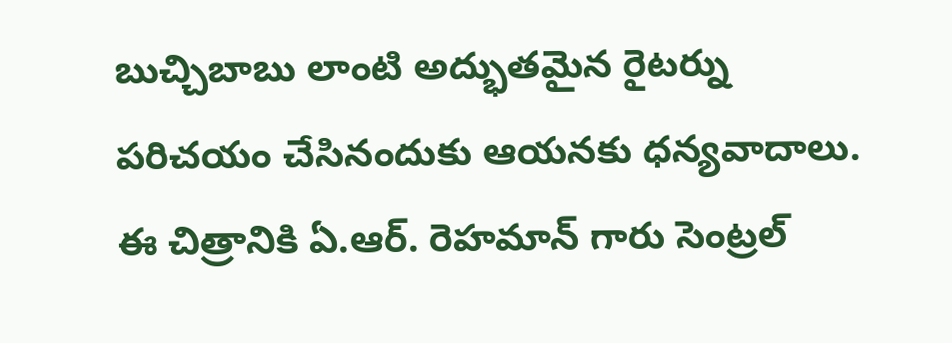బుచ్చిబాబు లాంటి అద్భుతమైన రైటర్ను పరిచయం చేసినందుకు ఆయనకు ధన్యవాదాలు. ఈ చిత్రానికి ఏ.ఆర్. రెహమాన్ గారు సెంట్రల్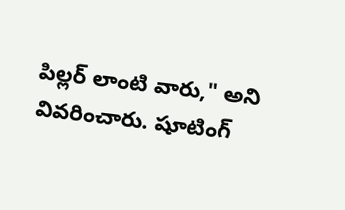పిల్లర్ లాంటి వారు," అని వివరించారు. షూటింగ్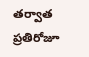తర్వాత ప్రతిరోజూ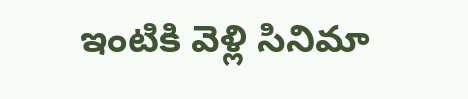ఇంటికి వెళ్లి సినిమా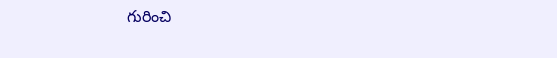గురించి